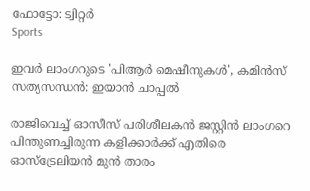ഫോട്ടോ: ട്വിറ്റർ
Sports

ഇവര്‍ ലാംഗറുടെ 'പിആര്‍ മെഷീനുകള്‍', കമിന്‍സ് സത്യസന്ധന്‍: ഇയാന്‍ ചാപ്പല്‍

രാജിവെച്ച് ഓസീസ് പരിശീലകന്‍ ജസ്റ്റിന്‍ ലാംഗറെ പിന്തുണച്ചിരുന്ന കളിക്കാര്‍ക്ക് എതിരെ ഓസ്‌ട്രേലിയന്‍ മുന്‍ താരം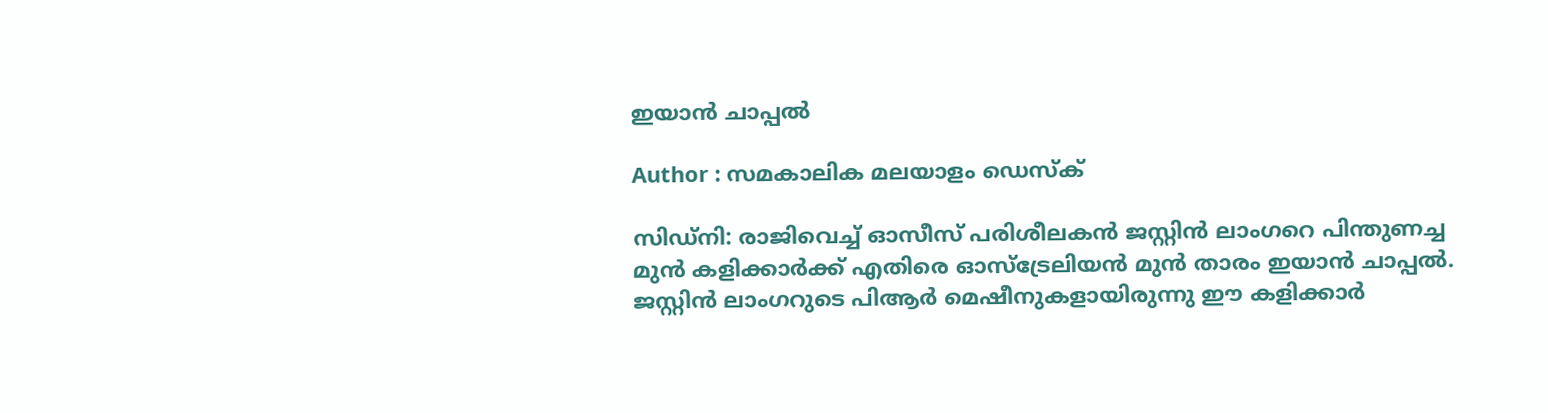ഇയാന്‍ ചാപ്പല്‍

Author : സമകാലിക മലയാളം ഡെസ്ക്

സിഡ്‌നി: രാജിവെച്ച് ഓസീസ് പരിശീലകന്‍ ജസ്റ്റിന്‍ ലാംഗറെ പിന്തുണച്ച മുന്‍ കളിക്കാര്‍ക്ക് എതിരെ ഓസ്‌ട്രേലിയന്‍ മുന്‍ താരം ഇയാന്‍ ചാപ്പല്‍. ജസ്റ്റിന്‍ ലാംഗറുടെ പിആര്‍ മെഷീനുകളായിരുന്നു ഈ കളിക്കാര്‍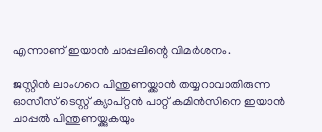എന്നാണ് ഇയാന്‍ ചാപ്പലിന്റെ വിമര്‍ശനം.

ജസ്റ്റിന്‍ ലാംഗറെ പിന്തുണയ്ക്കാന്‍ തയ്യറാവാതിരുന്ന ഓസീസ് ടെസ്റ്റ് ക്യാപ്റ്റന്‍ പാറ്റ് കമിന്‍സിനെ ഇയാന്‍ ചാപ്പല്‍ പിന്തുണയ്ക്കുകയും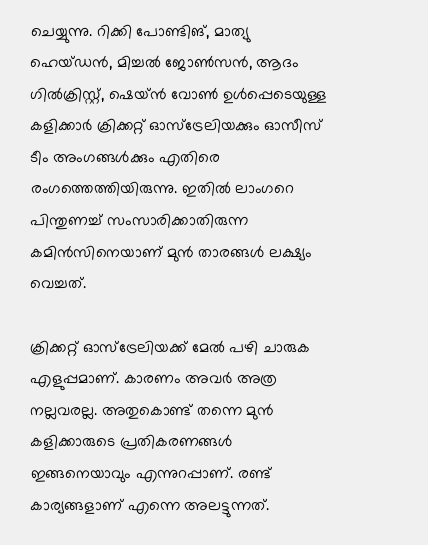ചെയ്യുന്നു. റിക്കി പോണ്ടിങ്, മാത്യു ഹെയ്ഡന്‍, മിച്ചല്‍ ജോണ്‍സന്‍, ആദം ഗില്‍ക്രിസ്റ്റ്, ഷെയ്ന്‍ വോണ്‍ ഉള്‍പ്പെടെയുള്ള കളിക്കാര്‍ ക്രിക്കറ്റ് ഓസ്‌ട്രേലിയക്കും ഓസീസ് ടീം അംഗങ്ങള്‍ക്കും എതിരെ രംഗത്തെത്തിയിരുന്നു. ഇതില്‍ ലാംഗറെ പിന്തുണച്ച് സംസാരിക്കാതിരുന്ന കമിന്‍സിനെയാണ് മുന്‍ താരങ്ങള്‍ ലക്ഷ്യം വെച്ചത്.

ക്രിക്കറ്റ് ഓസ്‌ട്രേലിയക്ക് മേല്‍ പഴി ചാരുക എളുപ്പമാണ്. കാരണം അവര്‍ അത്ര നല്ലവരല്ല. അതുകൊണ്ട് തന്നെ മുന്‍ കളിക്കാരുടെ പ്രതികരണങ്ങള്‍ ഇങ്ങനെയാവും എന്നുറപ്പാണ്. രണ്ട് കാര്യങ്ങളാണ് എന്നെ അലട്ടുന്നത്.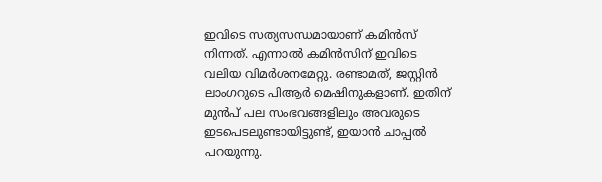ഇവിടെ സത്യസന്ധമായാണ് കമിന്‍സ് നിന്നത്. എന്നാല്‍ കമിന്‍സിന് ഇവിടെ വലിയ വിമര്‍ശനമേറ്റു. രണ്ടാമത്, ജസ്റ്റിന്‍ ലാംഗറുടെ പിആര്‍ മെഷിനുകളാണ്. ഇതിന് മുന്‍പ് പല സംഭവങ്ങളിലും അവരുടെ ഇടപെടലുണ്ടായിട്ടുണ്ട്, ഇയാന്‍ ചാപ്പല്‍ പറയുന്നു.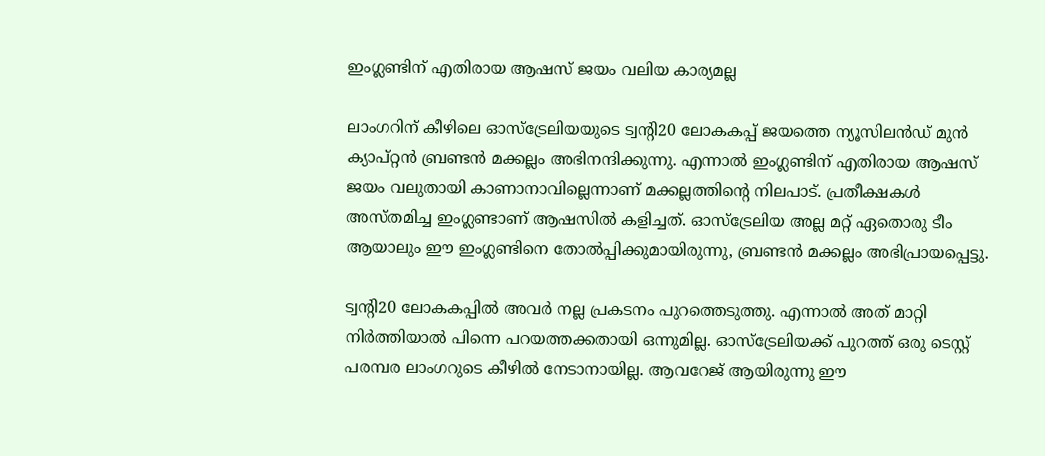ഇംഗ്ലണ്ടിന് എതിരായ ആഷസ് ജയം വലിയ കാര്യമല്ല

ലാംഗറിന് കീഴിലെ ഓസ്‌ട്രേലിയയുടെ ട്വന്റി20 ലോകകപ്പ് ജയത്തെ ന്യൂസിലന്‍ഡ് മുന്‍ ക്യാപ്റ്റന്‍ ബ്രണ്ടന്‍ മക്കല്ലം അഭിനന്ദിക്കുന്നു. എന്നാല്‍ ഇംഗ്ലണ്ടിന് എതിരായ ആഷസ് ജയം വലുതായി കാണാനാവില്ലെന്നാണ് മക്കല്ലത്തിന്റെ നിലപാട്. പ്രതീക്ഷകള്‍ അസ്തമിച്ച ഇംഗ്ലണ്ടാണ് ആഷസില്‍ കളിച്ചത്. ഓസ്‌ട്രേലിയ അല്ല മറ്റ് ഏതൊരു ടീം ആയാലും ഈ ഇംഗ്ലണ്ടിനെ തോല്‍പ്പിക്കുമായിരുന്നു, ബ്രണ്ടന്‍ മക്കല്ലം അഭിപ്രായപ്പെട്ടു.

ട്വന്റി20 ലോകകപ്പില്‍ അവര്‍ നല്ല പ്രകടനം പുറത്തെടുത്തു. എന്നാല്‍ അത് മാറ്റി നിര്‍ത്തിയാല്‍ പിന്നെ പറയത്തക്കതായി ഒന്നുമില്ല. ഓസ്‌ട്രേലിയക്ക് പുറത്ത് ഒരു ടെസ്റ്റ് പരമ്പര ലാംഗറുടെ കീഴില്‍ നേടാനായില്ല. ആവറേജ് ആയിരുന്നു ഈ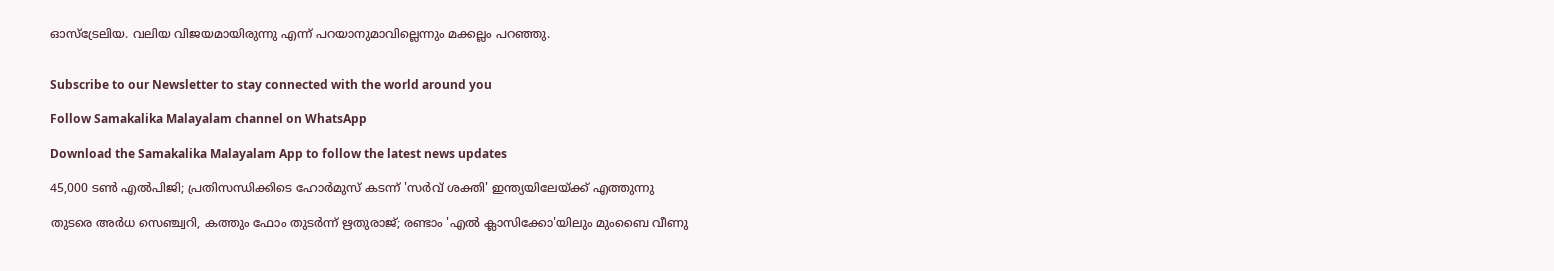ഓസ്‌ട്രേലിയ. വലിയ വിജയമായിരുന്നു എന്ന് പറയാനുമാവില്ലെന്നും മക്കല്ലം പറഞ്ഞു.


Subscribe to our Newsletter to stay connected with the world around you

Follow Samakalika Malayalam channel on WhatsApp

Download the Samakalika Malayalam App to follow the latest news updates

45,000 ടൺ എൽപിജി; പ്രതിസന്ധിക്കിടെ ഹോർമുസ് കടന്ന് 'സർവ് ശക്തി' ഇന്ത്യയിലേയ്ക്ക് എത്തുന്നു

തുടരെ അര്‍ധ സെഞ്ച്വറി, കത്തും ഫോം തുടര്‍ന്ന് ഋതുരാജ്; രണ്ടാം 'എല്‍ ക്ലാസിക്കോ'യിലും മുംബൈ വീണു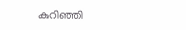കുറിഞ്ഞി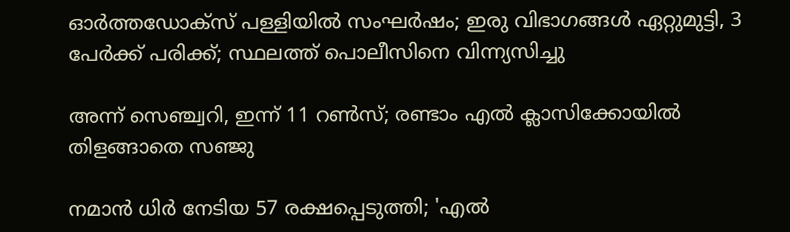ഓർത്തഡോക്സ് പള്ളിയിൽ സംഘർഷം; ഇരു വിഭാഗങ്ങൾ ഏറ്റുമുട്ടി, 3 പേർക്ക് പരിക്ക്; സ്ഥലത്ത് പൊലീസിനെ വിന്ന്യസിച്ചു

അന്ന് സെഞ്ച്വറി, ഇന്ന് 11 റണ്‍സ്; രണ്ടാം എല്‍ ക്ലാസിക്കോയില്‍ തിളങ്ങാതെ സഞ്ജു

നമാന്‍ ധിര്‍ നേടിയ 57 രക്ഷപ്പെടുത്തി; 'എല്‍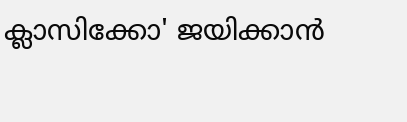ക്ലാസിക്കോ' ജയിക്കാന്‍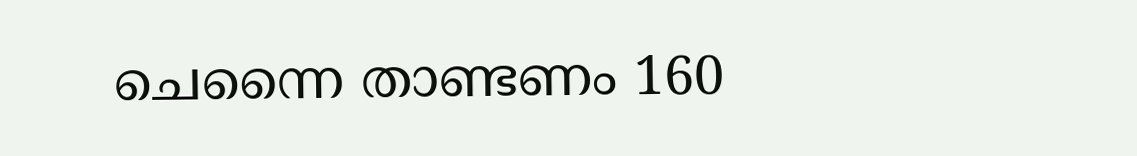ചെന്നൈ താണ്ടണം 160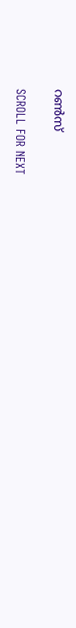റണ്‍സ്

SCROLL FOR NEXT